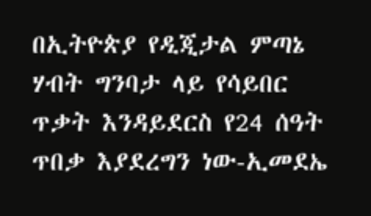በኢትዮጵያ የዲጂታል ምጣኔ ሃብት ግንባታ ላይ የሳይበር ጥቃት እንዳይደርስ የ24 ሰዓት ጥበቃ እያደረግን ነው-ኢመደኤ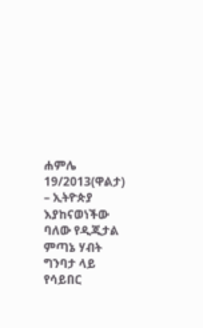ሐምሌ 19/2013(ዋልታ) – ኢትዮጵያ እያከናወነችው ባለው የዲጂታል ምጣኔ ሃብት ግንባታ ላይ የሳይበር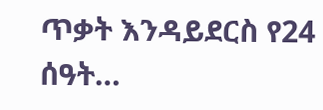ጥቃት እንዳይደርስ የ24 ሰዓት…